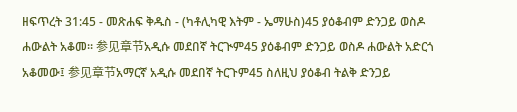ዘፍጥረት 31:45 - መጽሐፍ ቅዱስ - (ካቶሊካዊ እትም - ኤማሁስ)45 ያዕቆብም ድንጋይ ወስዶ ሐውልት አቆመ። 参见章节አዲሱ መደበኛ ትርጒም45 ያዕቆብም ድንጋይ ወስዶ ሐውልት አድርጎ አቆመው፤ 参见章节አማርኛ አዲሱ መደበኛ ትርጉም45 ስለዚህ ያዕቆብ ትልቅ ድንጋይ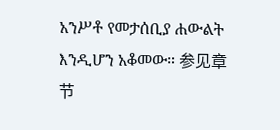አንሥቶ የመታሰቢያ ሐውልት እንዲሆን አቆመው። 参见章节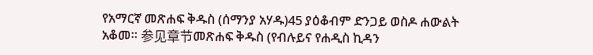የአማርኛ መጽሐፍ ቅዱስ (ሰማንያ አሃዱ)45 ያዕቆብም ድንጋይ ወስዶ ሐውልት አቆመ። 参见章节መጽሐፍ ቅዱስ (የብሉይና የሐዲስ ኪዳን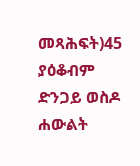መጻሕፍት)45 ያዕቆብም ድንጋይ ወስዶ ሐውልት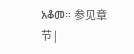አቆመ። 参见章节 |